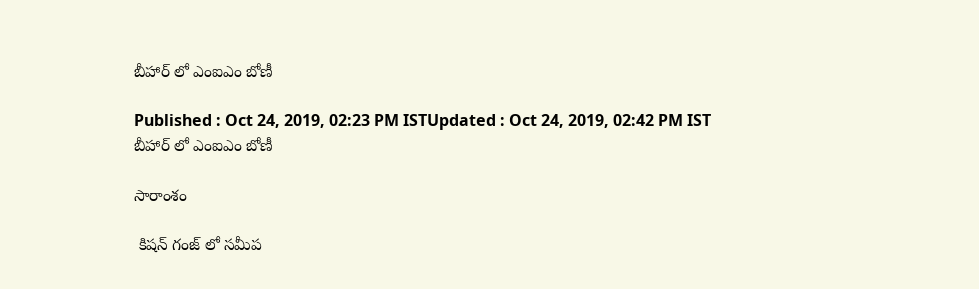బీహార్ లో ఎంఐఎం బోణీ

Published : Oct 24, 2019, 02:23 PM ISTUpdated : Oct 24, 2019, 02:42 PM IST
బీహార్ లో ఎంఐఎం బోణీ

సారాంశం

 కిషన్ గంజ్ లో సమీప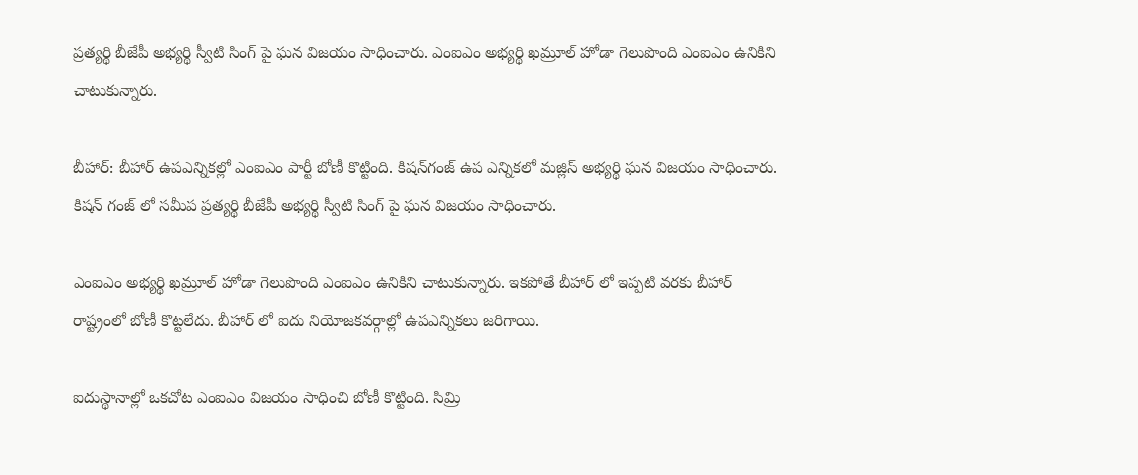ప్రత్యర్థి బీజేపీ అభ్యర్థి స్వీటి సింగ్ పై ఘన విజయం సాధించారు. ఎంఐఎం అభ్యర్థి ఖమ్రూల్ హోడా గెలుపొంది ఎంఐఎం ఉనికిని చాటుకున్నారు.

బీహార్: బీహార్ ఉపఎన్నికల్లో ఎంఐఎం పార్టీ బోణీ కొట్టింది. కిషన్‌గంజ్‌ ఉప ఎన్నికలో మజ్లిస్‌ అభ్యర్థి ఘన విజయం సాధించారు. కిషన్ గంజ్ లో సమీప ప్రత్యర్థి బీజేపీ అభ్యర్థి స్వీటి సింగ్ పై ఘన విజయం సాధించారు.

ఎంఐఎం అభ్యర్థి ఖమ్రూల్ హోడా గెలుపొంది ఎంఐఎం ఉనికిని చాటుకున్నారు. ఇకపోతే బీహార్ లో ఇప్పటి వరకు బీహార్ రాష్ట్రంలో బోణీ కొట్టలేదు. బీహార్ లో ఐదు నియోజకవర్గాల్లో ఉపఎన్నికలు జరిగాయి.

ఐదుస్థానాల్లో ఒకచోట ఎంఐఎం విజయం సాధించి బోణీ కొట్టింది. సిమ్రి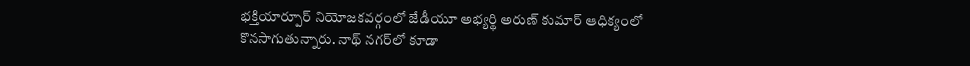భక్తియార్పూర్ నియోజకవర్గంలో జేడీయూ అభ్యర్థి అరుణ్ కుమార్ ఆధిక్యంలో కొనసాగుతున్నారు. నాథ్ నగర్‌లో కూడా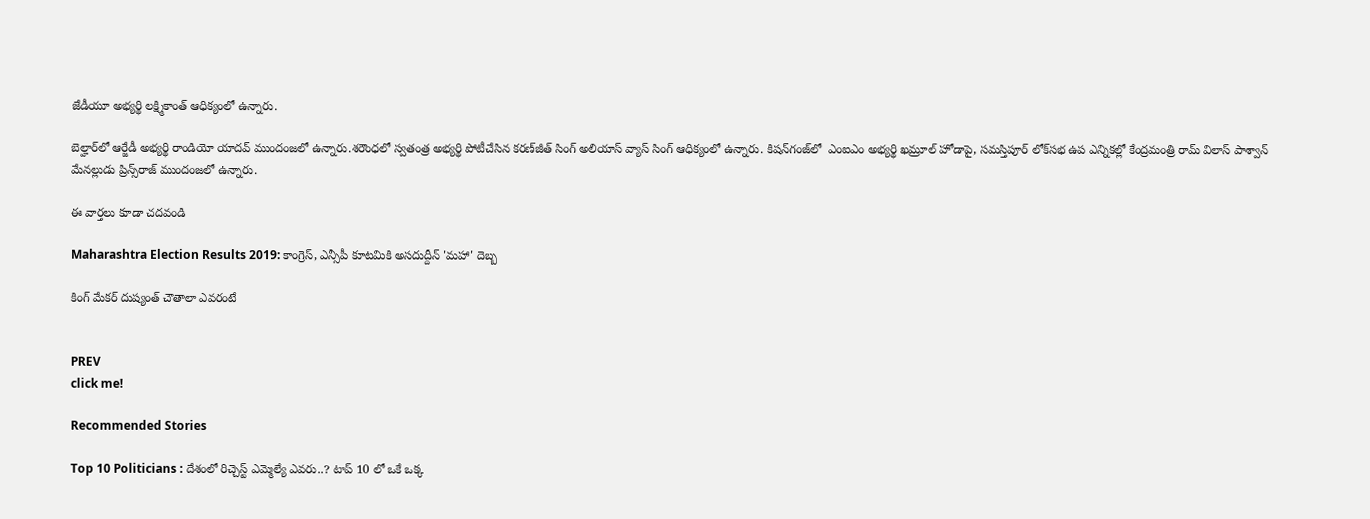జేడీయూ అభ్యర్థి లక్ష్మికాంత్ ఆధిక్యంలో ఉన్నారు.

బెల్హార్‌లో ఆర్జేడీ అభ్యర్థి రాండియో యాదవ్ ముందంజలో ఉన్నారు.శరౌంధలో స్వతంత్ర అభ్యర్థి పోటీచేసిన కరణ్‌జీత్ సింగ్ అలియాస్ వ్యాస్ సింగ్ ఆధిక్యంలో ఉన్నారు. కిషన్‌గంజ్‌లో  ఎంఐఎం అభ్యర్థి ఖమ్రూల్ హోడాపై, సమస్తిపూర్ లోక్‌సభ ఉప ఎన్నికల్లో కేంద్రమంత్రి రామ్ విలాస్ పాశ్వాన్ మేనల్లుడు ప్రిన్స్‌రాజ్ ముందంజలో ఉన్నారు.

ఈ వార్తలు కూడా చదవండి

Maharashtra Election Results 2019: కాంగ్రెస్, ఎన్సీపీ కూటమికి అసదుద్దీన్ 'మహా' దెబ్బ

కింగ్ మేకర్ దుష్యంత్ చౌతాలా ఎవరంటే


PREV
click me!

Recommended Stories

Top 10 Politicians : దేశంలో రిచ్చెస్ట్ ఎమ్మెల్యే ఎవరు..? టాప్ 10 లో ఒకే ఒక్క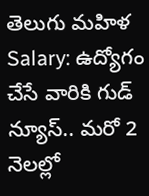తెలుగు మహిళ
Salary: ఉద్యోగం చేసే వారికి గుడ్ న్యూస్‌.. మ‌రో 2 నెల‌ల్లో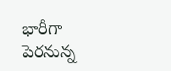భారీగా పెర‌నున్న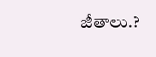జీతాలు.?